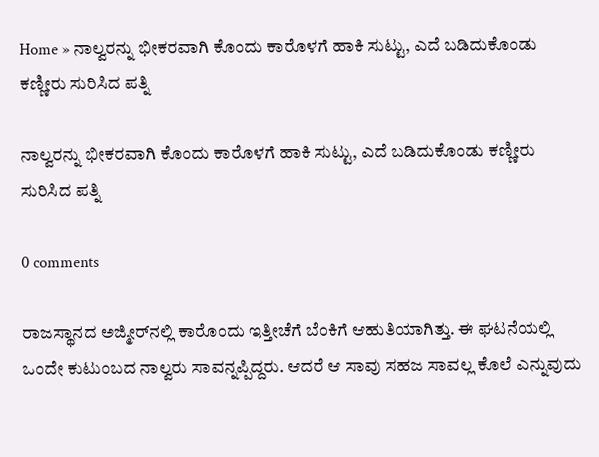Home » ನಾಲ್ವರನ್ನು ಭೀಕರವಾಗಿ ಕೊಂದು ಕಾರೊಳಗೆ ಹಾಕಿ ಸುಟ್ಟು, ಎದೆ ಬಡಿದುಕೊಂಡು ಕಣ್ಣೀರು ಸುರಿಸಿದ ಪತ್ನಿ

ನಾಲ್ವರನ್ನು ಭೀಕರವಾಗಿ ಕೊಂದು ಕಾರೊಳಗೆ ಹಾಕಿ ಸುಟ್ಟು, ಎದೆ ಬಡಿದುಕೊಂಡು ಕಣ್ಣೀರು ಸುರಿಸಿದ ಪತ್ನಿ

0 comments

ರಾಜಸ್ಥಾನದ ಅಜ್ಮೀರ್‌ನಲ್ಲಿ ಕಾರೊಂದು ಇತ್ತೀಚೆಗೆ ಬೆಂಕಿಗೆ ಆಹುತಿಯಾಗಿತ್ತು. ಈ ಘಟನೆಯಲ್ಲಿ ಒಂದೇ ಕುಟುಂಬದ ನಾಲ್ವರು ಸಾವನ್ನಪ್ಪಿದ್ದರು. ಆದರೆ ಆ ಸಾವು ಸಹಜ ಸಾವಲ್ಲ ಕೊಲೆ ಎನ್ನುವುದು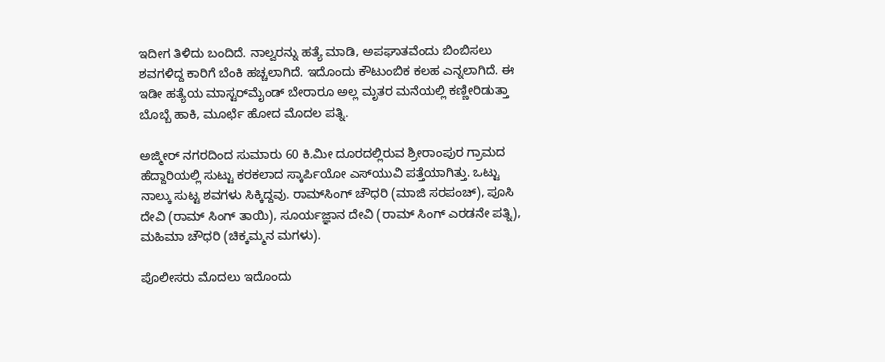ಇದೀಗ ತಿಳಿದು ಬಂದಿದೆ. ನಾಲ್ವರನ್ನು ಹತ್ಯೆ ಮಾಡಿ, ಅಪಘಾತವೆಂದು ಬಿಂಬಿಸಲು ಶವಗಳಿದ್ದ ಕಾರಿಗೆ ಬೆಂಕಿ ಹಚ್ಚಲಾಗಿದೆ. ಇದೊಂದು ಕೌಟುಂಬಿಕ ಕಲಹ ಎನ್ನಲಾಗಿದೆ. ಈ ಇಡೀ ಹತ್ಯೆಯ ಮಾಸ್ಟರ್‌ಮೈಂಡ್‌ ಬೇರಾರೂ ಅಲ್ಲ ಮೃತರ ಮನೆಯಲ್ಲಿ ಕಣ್ಣೀರಿಡುತ್ತಾ ಬೊಬ್ಬೆ ಹಾಕಿ, ಮೂರ್ಛೆ ಹೋದ ಮೊದಲ ಪತ್ನಿ.

ಅಜ್ಮೀರ್‌ ನಗರದಿಂದ ಸುಮಾರು 60 ಕಿ.ಮೀ ದೂರದಲ್ಲಿರುವ ಶ್ರೀರಾಂಪುರ ಗ್ರಾಮದ ಹೆದ್ದಾರಿಯಲ್ಲಿ ಸುಟ್ಟು ಕರಕಲಾದ ಸ್ಕಾರ್ಪಿಯೋ ಎಸ್‌ಯುವಿ ಪತ್ತೆಯಾಗಿತ್ತು. ಒಟ್ಟು ನಾಲ್ಕು ಸುಟ್ಟ ಶವಗಳು ಸಿಕ್ಕಿದ್ದವು. ರಾಮ್‌ಸಿಂಗ್‌ ಚೌಧರಿ (ಮಾಜಿ ಸರಪಂಚ್‌), ಪೂಸಿ ದೇವಿ (ರಾಮ್‌ ಸಿಂಗ್‌ ತಾಯಿ), ಸೂರ್ಯಜ್ಞಾನ ದೇವಿ (ರಾಮ್‌ ಸಿಂಗ್‌ ಎರಡನೇ ಪತ್ನಿ), ಮಹಿಮಾ ಚೌಧರಿ (ಚಿಕ್ಕಮ್ಮನ ಮಗಳು).

ಪೊಲೀಸರು ಮೊದಲು ಇದೊಂದು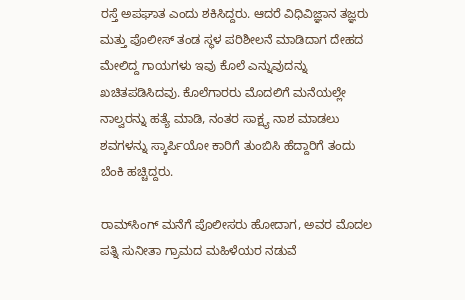ರಸ್ತೆ ಅಪಘಾತ ಎಂದು ಶಕಿಸಿದ್ದರು. ಆದರೆ ವಿಧಿವಿಜ್ಞಾನ ತಜ್ಞರು ಮತ್ತು ಪೊಲೀಸ್‌ ತಂಡ ಸ್ಥಳ ಪರಿಶೀಲನೆ ಮಾಡಿದಾಗ ದೇಹದ ಮೇಲಿದ್ದ ಗಾಯಗಳು ಇವು ಕೊಲೆ ಎನ್ನುವುದನ್ನು ಖಚಿತಪಡಿಸಿದವು. ಕೊಲೆಗಾರರು ಮೊದಲಿಗೆ ಮನೆಯಲ್ಲೇ ನಾಲ್ವರನ್ನು ಹತ್ಯೆ ಮಾಡಿ, ನಂತರ ಸಾಕ್ಷ್ಯ ನಾಶ ಮಾಡಲು ಶವಗಳನ್ನು ಸ್ಕಾರ್ಪಿಯೋ ಕಾರಿಗೆ ತುಂಬಿಸಿ ಹೆದ್ದಾರಿಗೆ ತಂದು ಬೆಂಕಿ ಹಚ್ಚಿದ್ದರು.

ರಾಮ್‌ಸಿಂಗ್‌ ಮನೆಗೆ ಪೊಲೀಸರು ಹೋದಾಗ, ಅವರ ಮೊದಲ ಪತ್ನಿ ಸುನೀತಾ ಗ್ರಾಮದ ಮಹಿಳೆಯರ ನಡುವೆ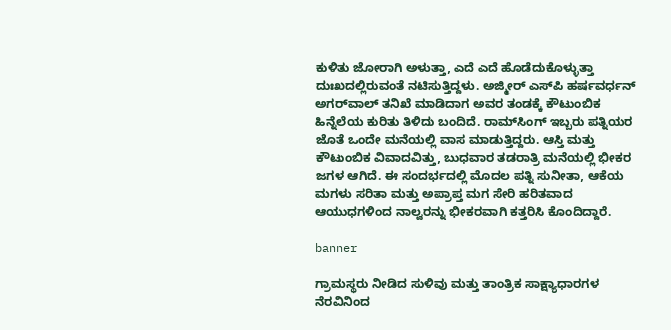ಕುಳಿತು ಜೋರಾಗಿ ಅಳುತ್ತಾ, ಎದೆ ಎದೆ ಹೊಡೆದುಕೊಳ್ಳುತ್ತಾ ದುಃಖದಲ್ಲಿರುವಂತೆ ನಟಿಸುತ್ತಿದ್ದಳು. ಅಜ್ಮೀರ್‌ ಎಸ್‌ಪಿ ಹರ್ಷವರ್ಧನ್‌ ಅಗರ್‌ವಾಲ್‌ ತನಿಖೆ ಮಾಡಿದಾಗ ಅವರ ತಂಡಕ್ಕೆ ಕೌಟುಂಬಿಕ ಹಿನ್ನೆಲೆಯ ಕುರಿತು ತಿಳಿದು ಬಂದಿದೆ. ರಾಮ್‌ಸಿಂಗ್‌ ಇಬ್ಬರು ಪತ್ನಿಯರ ಜೊತೆ ಒಂದೇ ಮನೆಯಲ್ಲಿ ವಾಸ ಮಾಡುತ್ತಿದ್ದರು. ಆಸ್ತಿ ಮತ್ತು ಕೌಟುಂಬಿಕ ವಿವಾದವಿತ್ತು, ಬುಧವಾರ ತಡರಾತ್ರಿ ಮನೆಯಲ್ಲಿ ಭೀಕರ ಜಗಳ ಆಗಿದೆ. ಈ ಸಂದರ್ಭದಲ್ಲಿ ಮೊದಲ ಪತ್ನಿ ಸುನೀತಾ, ಆಕೆಯ ಮಗಳು ಸರಿತಾ ಮತ್ತು ಅಪ್ರಾಪ್ತ ಮಗ ಸೇರಿ ಹರಿತವಾದ ಆಯುಧಗಳಿಂದ ನಾಲ್ವರನ್ನು ಭೀಕರವಾಗಿ ಕತ್ತರಿಸಿ ಕೊಂದಿದ್ದಾರೆ.

banner

ಗ್ರಾಮಸ್ಥರು ನೀಡಿದ ಸುಳಿವು ಮತ್ತು ತಾಂತ್ರಿಕ ಸಾಕ್ಷ್ಯಾಧಾರಗಳ ನೆರವಿನಿಂದ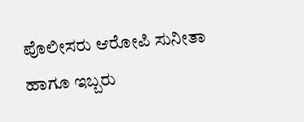ಪೊಲೀಸರು ಆರೋಪಿ ಸುನೀತಾ ಹಾಗೂ ಇಬ್ಬರು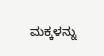ಮಕ್ಕಳನ್ನು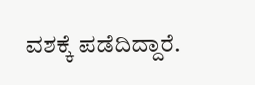ವಶಕ್ಕೆ ಪಡೆದಿದ್ದಾರೆ.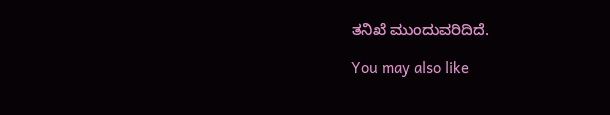ತನಿಖೆ ಮುಂದುವರಿದಿದೆ.

You may also like